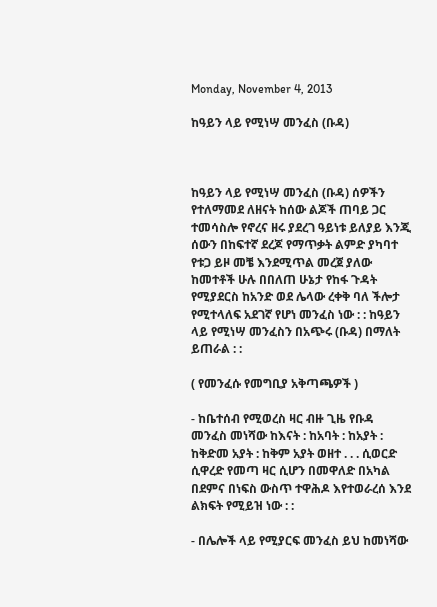Monday, November 4, 2013

ከዓይን ላይ የሚነሣ መንፈስ (ቡዳ)



ከዓይን ላይ የሚነሣ መንፈስ (ቡዳ) ሰዎችን የተለማመደ ለዘናት ከሰው ልጆች ጠባይ ጋር ተመሳስሎ የኖረና ዘሩ ያደረገ ዓይነቱ ይለያይ እንጂ ሰውን በከፍተኛ ደረጆ የማጥቃት ልምድ ያካባተ የቱጋ ይዞ መቼ እንደሚጥል መረጀ ያለው ከመተቶች ሁሉ በበለጠ ሁኔታ የከፋ ጉዳት የሚያደርስ ከአንድ ወደ ሌላው ረቀቅ ባለ ችሎታ የሚተላለፍ አደገኛ የሆነ መንፈስ ነው : : ከዓይን ላይ የሚነሣ መንፈስን በአጭሩ (ቡዳ) በማለት ይጠራል : :

( የመንፈሱ የመግቢያ አቅጣጫዎች )

- ከቤተሰብ የሚወረስ ዛር ብዙ ጊዜ የቡዳ መንፈስ መነሻው ከእናት : ከአባት : ከአያት :
ከቅድመ አያት : ከቅም አያት ወዘተ . . . ሲወርድ ሲዋረድ የመጣ ዛር ሲሆን በመዋለድ በአካል በደምና በነፍስ ውስጥ ተዋሕዶ እየተወራረሰ እንደ ልክፍት የሚይዝ ነው : :

- በሌሎች ላይ የሚያርፍ መንፈስ ይህ ከመነሻው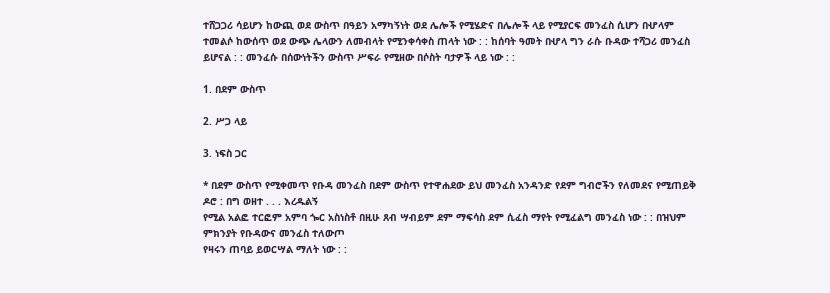ተሸጋጋሪ ሳይሆን ከውጪ ወደ ውስጥ በዓይን አማካኝነት ወደ ሌሎች የሚሄድና በሌሎች ላይ የሚያርፍ መንፈስ ሲሆን በሇላም ተመልሶ ከውሰጥ ወደ ውጭ ሌላውን ለመብላት የሚንቀሳቀስ ጠላት ነው : : ከሰባት ዓመት በሇላ ግን ራሱ ቡዳው ተሻጋሪ መንፈስ ይሆናል : : መንፈሱ በሰውነትችን ውስጥ ሥፍራ የሚዘው በሶስት ባታዎች ላይ ነው : :

1. በደም ውስጥ

2. ሥጋ ላይ

3. ነፍስ ጋር

* በደም ውስጥ የሚቀመጥ የቡዳ መንፈስ በደም ውስጥ የተዋሐደው ይህ መንፈስ አንዳንድ የደም ግብሮችን የለመደና የሚጠይቅ ዶሮ : በግ ወዘተ . . . እረዱልኝ
የሚል አልፎ ተርፎም አምባ ጐር አስነስቶ በዚሁ ጸብ ሣብይም ደም ማፍሳስ ደም ሲፈስ ማየት የሚፈልግ መንፈስ ነው : : በዝህም ምክንያት የቡዳውና መንፈስ ተለውጦ
የዛሩን ጠባይ ይወርሣል ማለት ነው : :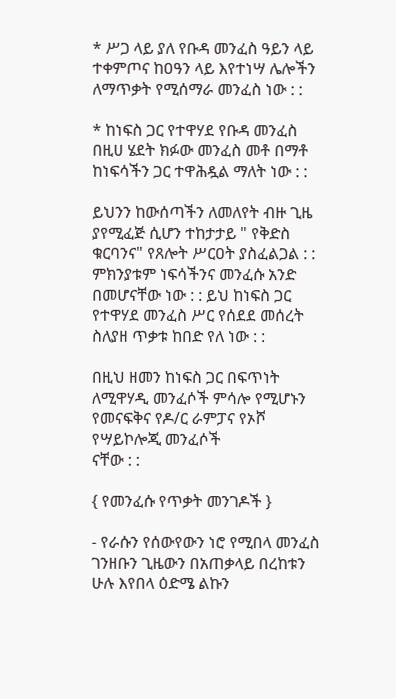* ሥጋ ላይ ያለ የቡዳ መንፈስ ዓይን ላይ ተቀምጦና ከዐዓን ላይ እየተነሣ ሌሎችን
ለማጥቃት የሚሰማራ መንፈስ ነው : :

* ከነፍስ ጋር የተዋሃደ የቡዳ መንፈስ በዚሀ ሄደት ክፉው መንፈስ መቶ በማቶ ከነፍሳችን ጋር ተዋሕዷል ማለት ነው : :

ይህንን ከውሰጣችን ለመለየት ብዙ ጊዜ ያየሚፈጅ ሲሆን ተከታታይ " የቅድስ ቁርባንና" የጸሎት ሥርዐት ያስፈልጋል : : ምክንያቱም ነፍሳችንና መንፈሱ አንድ
በመሆናቸው ነው : : ይህ ከነፍስ ጋር የተዋሃደ መንፈስ ሥር የሰደደ መሰረት ስለያዘ ጥቃቱ ከበድ የለ ነው : :

በዚህ ዘመን ከነፍስ ጋር በፍጥነት ለሚዋሃዲ መንፈሶች ምሳሎ የሚሆኑን የመናፍቅና የዶ/ር ራምፓና የኦሾ የሣይኮሎጂ መንፈሶች
ናቸው : :

{ የመንፈሱ የጥቃት መንገዶች }

- የራሱን የሰውየውን ነሮ የሚበላ መንፈስ
ገንዘቡን ጊዜውን በአጠቃላይ በረከቱን ሁሉ እየበላ ዕድሜ ልኩን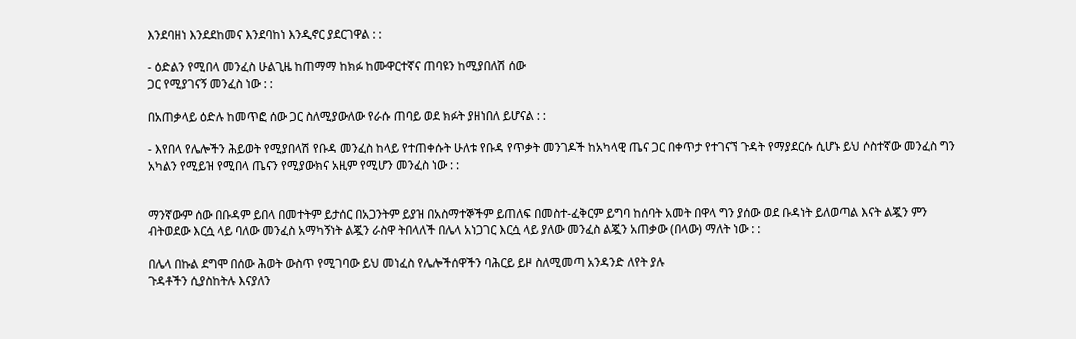እንደባዘነ እንደደከመና እንደባከነ እንዲኖር ያደርገዋል : :

- ዕድልን የሚበላ መንፈስ ሁልጊዜ ከጠማማ ከክፉ ከሙዋርተኛና ጠባዩን ከሚያበለሽ ሰው
ጋር የሚያገናኝ መንፈስ ነው : :

በአጠቃላይ ዕድሉ ከመጥፎ ሰው ጋር ስለሚያውለው የራሱ ጠባይ ወደ ክፉት ያዘነበለ ይሆናል : :

- እየበላ የሌሎችን ሕይወት የሚያበላሽ የቡዳ መንፈስ ከላይ የተጠቀሱት ሁለቱ የቡዳ የጥቃት መንገዶች ከአካላዊ ጤና ጋር በቀጥታ የተገናኘ ጉዳት የማያደርሱ ሲሆኑ ይህ ሶስተኛው መንፈስ ግን አካልን የሚይዝ የሚበላ ጤናን የሚያውክና አዚም የሚሆን መንፈስ ነው : :


ማንኛውም ሰው በቡዳም ይበላ በመተትም ይታሰር በአጋንትም ይያዝ በአስማተኞችም ይጠለፍ በመስተ-ፈቅርም ይግባ ከሰባት አመት በዋላ ግን ያሰው ወደ ቡዳነት ይለወጣል እናት ልጇን ምን ብትወደው እርሷ ላይ ባለው መንፈስ አማካኝነት ልጇን ራስዋ ትበላለች በሌላ አነጋገር እርሷ ላይ ያለው መንፈስ ልጇን አጠቃው (በላው) ማለት ነው : :

በሌላ በኩል ደግሞ በሰው ሕወት ውስጥ የሚገባው ይህ መነፈስ የሌሎችሰዋችን ባሕርይ ይዞ ስለሚመጣ አንዳንድ ለየት ያሉ
ጉዳቶችን ሲያስከትሉ እናያለን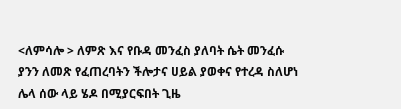<ለምሳሎ > ለምጽ እና የቡዳ መንፈስ ያለባት ሴት መንፈሱ ያንን ለመጽ የፈጠረባትን ችሎታና ሀይል ያወቀና የተረዳ ስለሆነ ሌላ ሰው ላይ ሄዶ በሚያርፍበት ጊዜ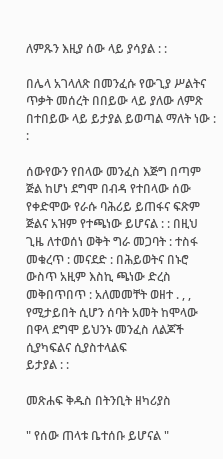ለምጹን እዚያ ሰው ላይ ያሳያል : :

በሌላ አገላለጽ በመንፈሱ የውጊያ ሥልትና ጥቃት መሰረት በበይው ላይ ያለው ለምጽ በተበይው ላይ ይታያል ይወጣል ማለት ነው : :

ሰውየውን የበላው መንፈስ እጅግ በጣም ጅል ከሆነ ደግሞ በብዳ የተበላው ሰው የቀድሞው የራሱ ባሕሪይ ይጠፋና ፍጽም ጅልና አዝም የተጫነው ይሆናል : : በዚህ ጊዜ ለተወሰነ ወቅት ግራ መጋባት : ተስፋ መቁረጥ : መናደድ : በሕይወትና በኑሮ ውስጥ አዚም እስኪ ጫነው ድረስ መቅበጥበጥ : አለመመቸት ወዘተ . , , የሚታይበት ሲሆን ሰባት አመት ከሞላው በዋላ ደግሞ ይህንኑ መንፈስ ለልጆች ሲያካፍልና ሲያስተላልፍ
ይታያል : :

መጽሐፍ ቅዱስ በትንቢት ዘካሪያስ

" የሰው ጠላቱ ቤተሰቡ ይሆናል "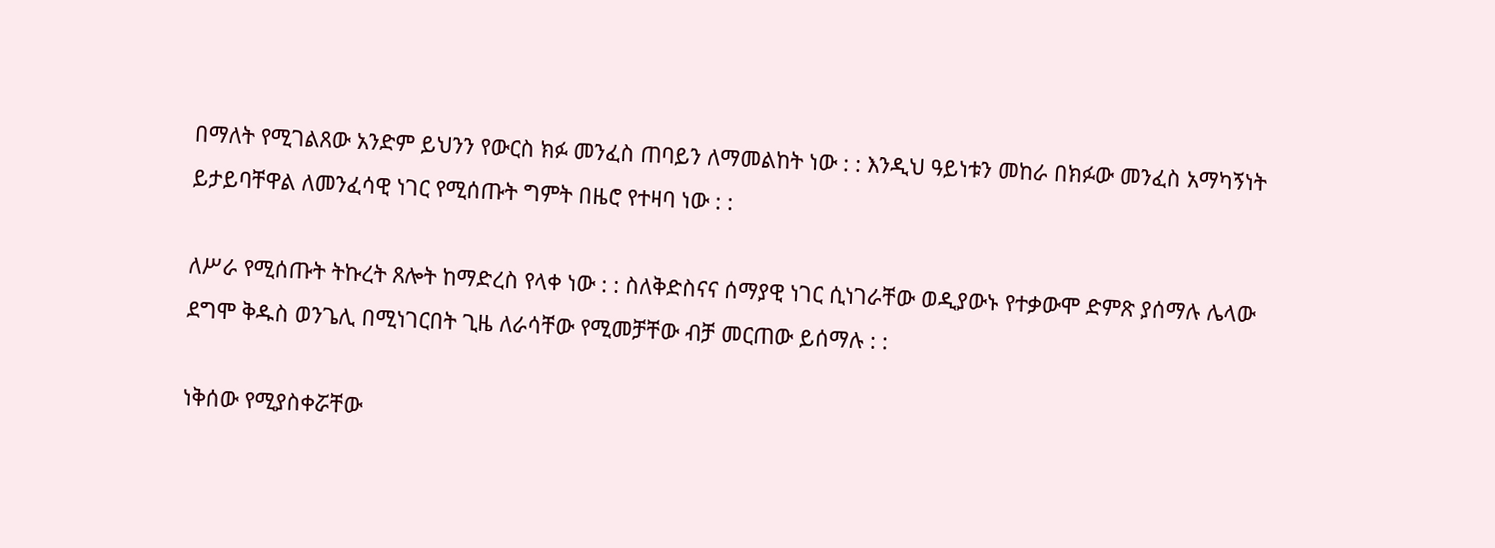በማለት የሚገልጸው አንድም ይህንን የውርስ ክፉ መንፈስ ጠባይን ለማመልከት ነው : : እንዲህ ዓይነቱን መከራ በክፉው መንፈስ አማካኝነት ይታይባቸዋል ለመንፈሳዊ ነገር የሚሰጡት ግምት በዜሮ የተዛባ ነው : :

ለሥራ የሚሰጡት ትኩረት ጸሎት ከማድረስ የላቀ ነው : : ስለቅድስናና ሰማያዊ ነገር ሲነገራቸው ወዲያውኑ የተቃውሞ ድምጽ ያሰማሉ ሌላው ደግሞ ቅዱስ ወንጌሊ በሚነገርበት ጊዜ ለራሳቸው የሚመቻቸው ብቻ መርጠው ይሰማሉ : :

ነቅሰው የሚያስቀሯቸው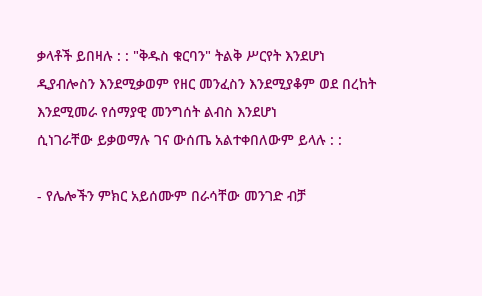ቃላቶች ይበዛሉ : : "ቅዱስ ቁርባን" ትልቅ ሥርየት እንደሆነ
ዲያብሎስን እንደሚቃወም የዘር መንፈስን እንደሚያቆም ወደ በረከት እንደሚመራ የሰማያዊ መንግሰት ልብስ እንደሆነ
ሲነገራቸው ይቃወማሉ ገና ውሰጤ አልተቀበለውም ይላሉ : :

- የሌሎችን ምክር አይሰሙም በራሳቸው መንገድ ብቻ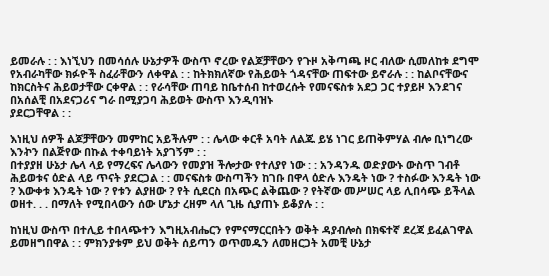ይመራሉ : : እነኚህን በመሳሰሉ ሁኔታዎች ውስጥ ኖረው የልጆቻቸውን የጉዞ አቅጣጫ ዞር ብለው ሲመለከቱ ደግሞ
የአብራካቸው ክፉዮች ስፈራቸውን ለቀዋል : : ከትክክለኛው የሕይወት ጎዳናቸው ጠፍተው ይኖራሉ : : ከልቦናቸውና ከክርስትና ሕይወታቸው ርቀዋል : : የራሳቸው ጠባይ ከቤተሰብ ከተወረሱት የመናፍስቱ አደጋ ጋር ተያይዞ እንደገና በአሰልቺ በአደናጋሪና ግራ በሚያጋባ ሕይወት ውስጥ እንዲባዝኑ
ያደርጋቸዋል : :

እነዚህ ሰዎች ልጆቻቸውን መምከር አይችሉም : : ሌላው ቀርቶ አባት ለልጁ ይሄ ነገር ይጠቅምሃል ብሎ ቢነግረው እንኯን በልጅየው በኩል ተቀባይነት አያገኝም : :
በተያያዘ ሁኔታ ሌላ ላይ የማረፍና ሌላውን የመያዝ ችሎታው የተለያየ ነው : : አንዳንዱ ወድያውኑ ውስጥ ገብቶ ሕይወቱና ዕድል ላይ ጥናት ያደርጋል : : መናፍስቱ ውስጣችን ከገቡ በዋላ ዕድሉ እንዴት ነው ? ተስፉው እንዴት ነው ? እውቀቱ እንዴት ነው ? የቱን ልያዘው ? የት ሲደርስ በአጭር ልቅጨው ? የትኛው መሥሠር ላይ ሊበሳጭ ይችላል ወዘተ. . . በማለት የሚበላውን ሰው ሆኔታ ረዘም ላለ ጊዜ ሲያጠኑ ይቆያሉ : :

ከነዚህ ውስጥ በተሊይ ተበላጭተን እግዚአብሔርን የምናማርርበትን ወቅት ዳያብሎስ በክፍተኛ ደረጃ ይፈልገዋል
ይመዘግበዋል : : ምክንያቱም ይህ ወቅት ሰይጣን ወጥመዱን ለመዘርጋት አመቺ ሁኔታ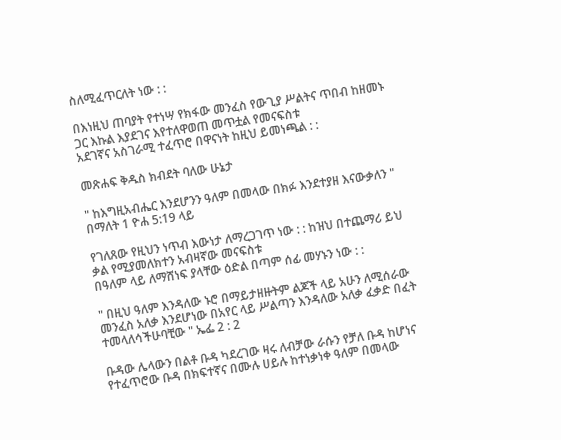ስለሚፈጥርለት ነው : :

በእነዚህ ጠባያት የተነሣ የክፋው መንፈስ የውጊያ ሥልትና ጥበብ ከዘመኑ ጋር እኩል እያደገና እየተለዋወጠ መጥቷል የመናፍስቱ
አደገኛና አስገራሚ ተፈጥሮ በዋናነት ከዚህ ይመነጫል : :

መጽሐፍ ቅዱስ ክብደት ባለው ሁኔታ

" ከእግዚአብሔር እንደሆንን ዓለም በመላው በክፉ እንደተያዘ እናውቃለን " በማለት 1 ዮሐ 5:19 ላይ

የገለጸው የዚህን ነጥብ እውነታ ለማረጋገጥ ነው : : ከዝህ በተጨማሪ ይህ ቃል የሚያመለክተን አብዛኛው መናፍስቱ
በዓለም ላይ ለማሸነፍ ያላቸው ዕድል በጣም ሰፊ መሃኑን ነው : :

" በዚህ ዓለም እንዳለው ኑሮ በማይታዘዙትም ልጆች ላይ አሁን ለሚሰራው መንፈስ አለቃ እንደሆነው በአየር ላይ ሥልጣን እንዳለው አለቃ ፈቃድ በፈት ተመላለሳችሁባቺው " ኤፌ 2 : 2

ቡዳው ሌላውን በልቶ ቡዳ ካደረገው ዛሩ ለብቻው ራሱን የቻለ ቡዳ ከሆነና የተፈጥሮው ቡዳ በክፍተኛና በሙሉ ሀይሉ ከተነቃነቀ ዓለም በመላው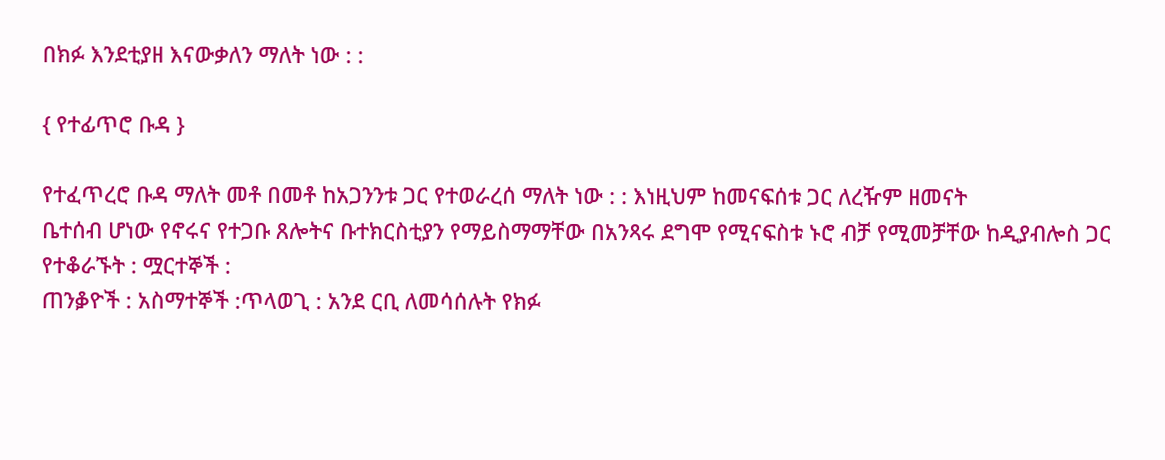በክፉ እንደቲያዘ እናውቃለን ማለት ነው : :

{ የተፊጥሮ ቡዳ }

የተፈጥረሮ ቡዳ ማለት መቶ በመቶ ከአጋንንቱ ጋር የተወራረሰ ማለት ነው : : እነዚህም ከመናፍሰቱ ጋር ለረዥም ዘመናት
ቤተሰብ ሆነው የኖሩና የተጋቡ ጸሎትና ቡተክርስቲያን የማይስማማቸው በአንጻሩ ደግሞ የሚናፍስቱ ኑሮ ብቻ የሚመቻቸው ከዲያብሎስ ጋር የተቆራኙት : ሟርተኞች :
ጠንቇዮች : አስማተኞች :ጥላወጊ : አንደ ርቢ ለመሳሰሉት የክፉ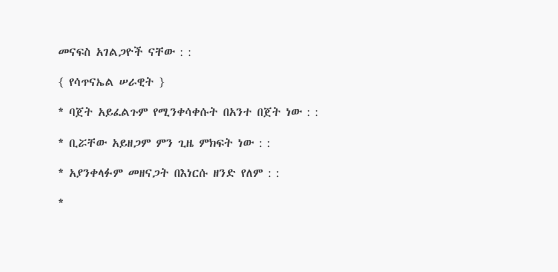መናፍስ አገልጋዮች ናቸው : :

{ የሳጥናኤል ሠራዊት }

* ባጀት አይፈልጉም የሚንቀሳቀሱት በአንተ በጀት ነው : :

* ቢሯቸው አይዘጋም ምን ጊዜ ምክፍት ነው : :

* አያንቀላፉም መዘናጋት በእነርሱ ዘንድ የለም : :

*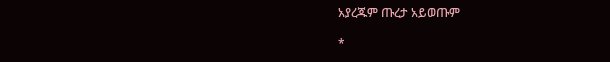አያረጁም ጡረታ አይወጡም

*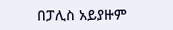በፓሊስ አይያዙም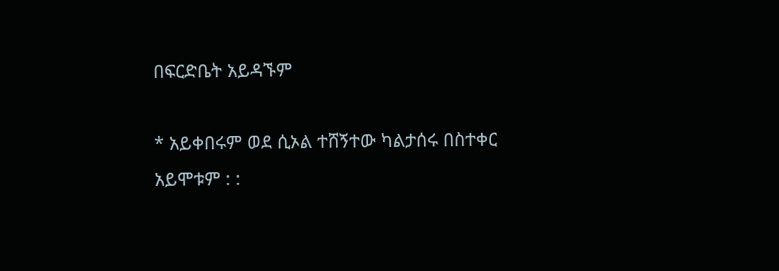በፍርድቤት አይዳኙም

* አይቀበሩም ወደ ሲኦል ተሸኝተው ካልታሰሩ በስተቀር አይሞቱም : :